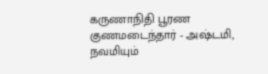கருணாநிதி பூரண குணமடைந்தார் - அஷ்டமி, நவமியும்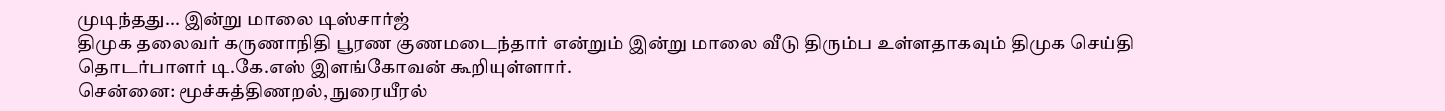முடிந்தது... இன்று மாலை டிஸ்சார்ஜ்
திமுக தலைவர் கருணாநிதி பூரண குணமடைந்தார் என்றும் இன்று மாலை வீடு திரும்ப உள்ளதாகவும் திமுக செய்தி தொடர்பாளர் டி.கே.எஸ் இளங்கோவன் கூறியுள்ளார்.
சென்னை: மூச்சுத்திணறல், நுரையீரல்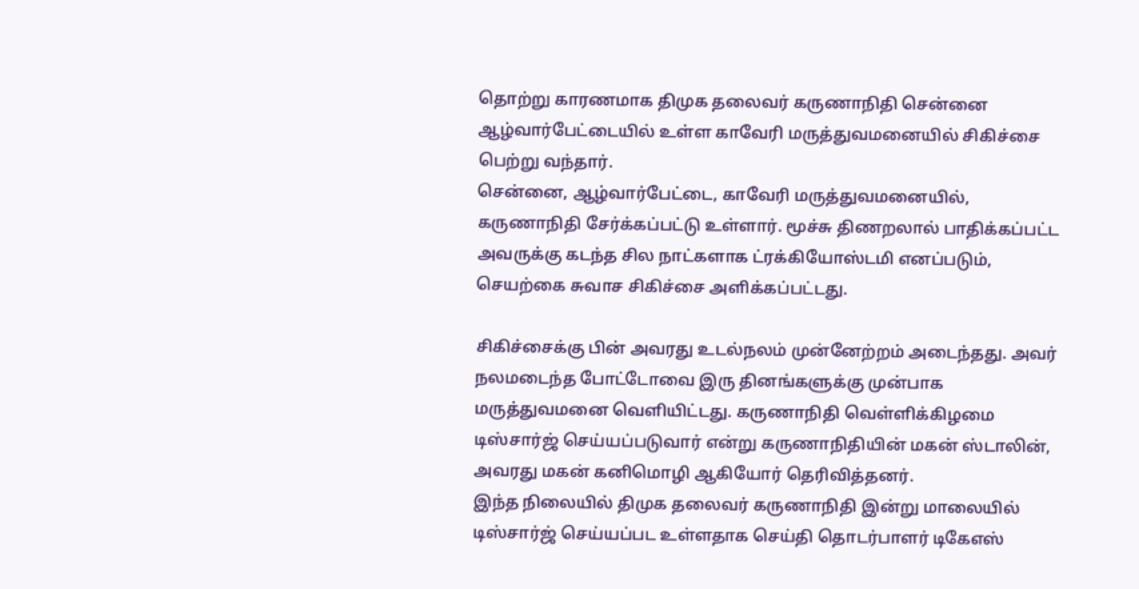தொற்று காரணமாக திமுக தலைவர் கருணாநிதி சென்னை ஆழ்வார்பேட்டையில் உள்ள காவேரி மருத்துவமனையில் சிகிச்சை பெற்று வந்தார்.
சென்னை, ஆழ்வார்பேட்டை, காவேரி மருத்துவமனையில், கருணாநிதி சேர்க்கப்பட்டு உள்ளார். மூச்சு திணறலால் பாதிக்கப்பட்ட அவருக்கு கடந்த சில நாட்களாக ட்ரக்கியோஸ்டமி எனப்படும், செயற்கை சுவாச சிகிச்சை அளிக்கப்பட்டது.

சிகிச்சைக்கு பின் அவரது உடல்நலம் முன்னேற்றம் அடைந்தது. அவர் நலமடைந்த போட்டோவை இரு தினங்களுக்கு முன்பாக மருத்துவமனை வெளியிட்டது. கருணாநிதி வெள்ளிக்கிழமை டிஸ்சார்ஜ் செய்யப்படுவார் என்று கருணாநிதியின் மகன் ஸ்டாலின், அவரது மகன் கனிமொழி ஆகியோர் தெரிவித்தனர்.
இந்த நிலையில் திமுக தலைவர் கருணாநிதி இன்று மாலையில் டிஸ்சார்ஜ் செய்யப்பட உள்ளதாக செய்தி தொடர்பாளர் டிகேஎஸ்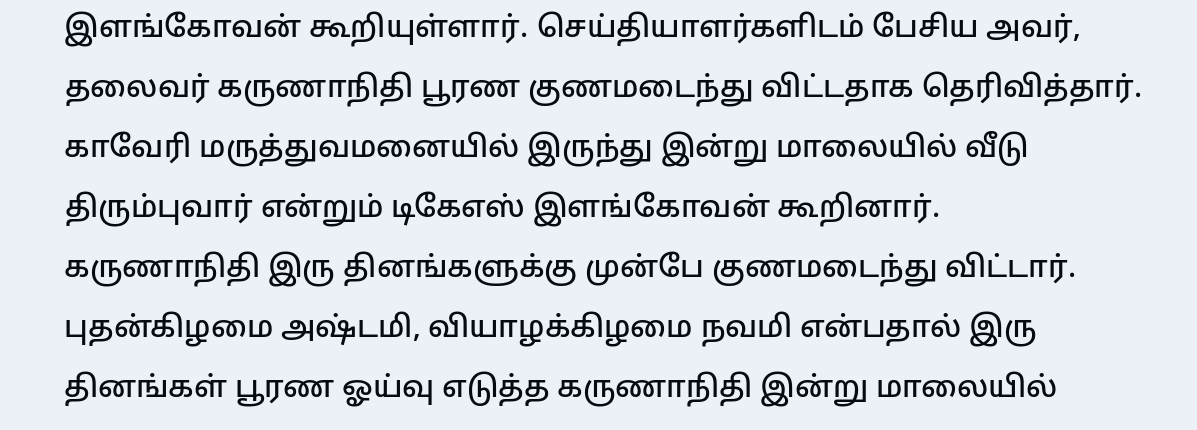இளங்கோவன் கூறியுள்ளார். செய்தியாளர்களிடம் பேசிய அவர், தலைவர் கருணாநிதி பூரண குணமடைந்து விட்டதாக தெரிவித்தார். காவேரி மருத்துவமனையில் இருந்து இன்று மாலையில் வீடு திரும்புவார் என்றும் டிகேஎஸ் இளங்கோவன் கூறினார்.
கருணாநிதி இரு தினங்களுக்கு முன்பே குணமடைந்து விட்டார். புதன்கிழமை அஷ்டமி, வியாழக்கிழமை நவமி என்பதால் இரு தினங்கள் பூரண ஓய்வு எடுத்த கருணாநிதி இன்று மாலையில்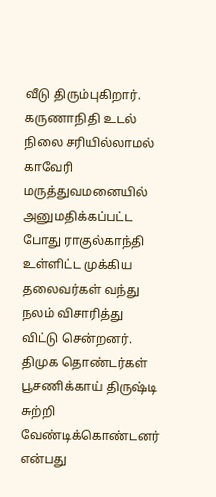வீடு திரும்புகிறார்.
கருணாநிதி உடல் நிலை சரியில்லாமல் காவேரி மருத்துவமனையில் அனுமதிக்கப்பட்ட போது ராகுல்காந்தி உள்ளிட்ட முக்கிய தலைவர்கள் வந்து நலம் விசாரித்து விட்டு சென்றனர். திமுக தொண்டர்கள் பூசணிக்காய் திருஷ்டி சுற்றி வேண்டிக்கொண்டனர் என்பது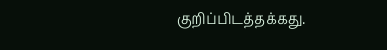குறிப்பிடத்தக்கது.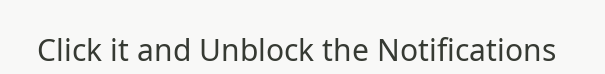Click it and Unblock the Notifications